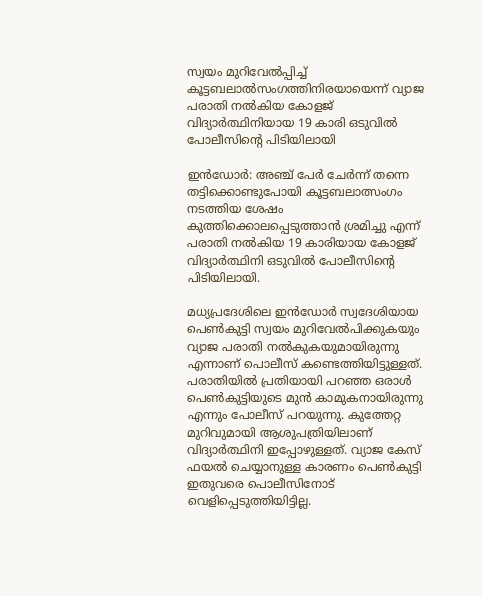സ്വയം മുറിവേൽപ്പിച്ച് കൂട്ടബലാൽസംഗത്തിനിരയായെന്ന്‌ വ്യാജ പരാതി നൽകിയ കോളജ് വിദ്യാർത്ഥിനിയായ 19 കാരി ഒടുവിൽ പോലീസിന്റെ പിടിയിലായി

ഇൻഡോർ: അഞ്ച് പേർ ചേർന്ന് തന്നെ തട്ടിക്കൊണ്ടുപോയി കൂട്ടബലാത്സംഗം നടത്തിയ ശേഷം കുത്തിക്കൊലപ്പെടുത്താൻ ശ്രമിച്ചു എന്ന് പരാതി നൽകിയ 19 കാരിയായ കോളജ് വിദ്യാർത്ഥിനി ഒടുവിൽ പോലീസിന്റെ പിടിയിലായി.

മധ്യപ്രദേശിലെ ഇൻഡോർ സ്വദേശിയായ പെൺകുട്ടി സ്വയം മുറിവേൽപിക്കുകയും വ്യാജ പരാതി നൽകുകയുമായിരുന്നു എന്നാണ് പൊലീസ് കണ്ടെത്തിയിട്ടുള്ളത്. പരാതിയിൽ പ്രതിയായി പറഞ്ഞ ഒരാൾ പെൺകുട്ടിയുടെ മുൻ കാമുകനായിരുന്നു എന്നും പോലീസ് പറയുന്നു. കുത്തേറ്റ മുറിവുമായി ആശുപത്രിയിലാണ് വിദ്യാർത്ഥിനി ഇപ്പോഴുള്ളത്. വ്യാജ കേസ് ഫയൽ ചെയ്യാനുള്ള കാരണം പെൺകുട്ടി ഇതുവരെ പൊലീസിനോട് വെളിപ്പെടുത്തിയിട്ടില്ല.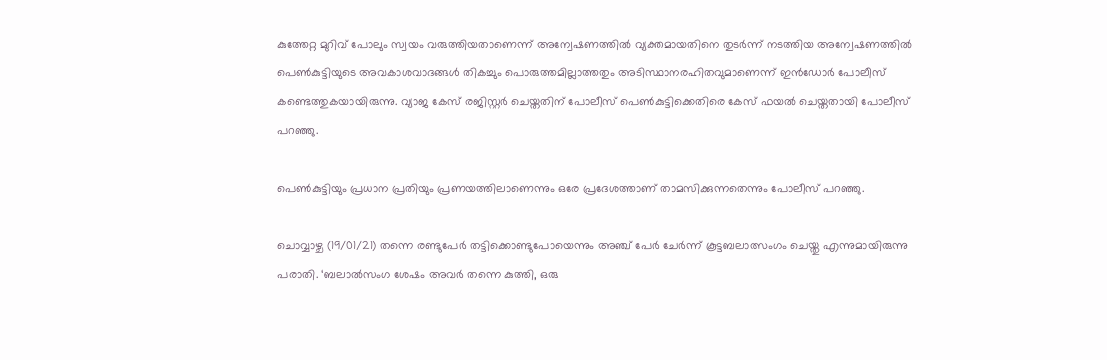കുത്തേറ്റ മുറിവ് പോലും സ്വയം വരുത്തിയതാണെന്ന് അന്വേഷണത്തിൽ വ്യക്തമായതിനെ തുടർന്ന് നടത്തിയ അന്വേഷണത്തിൽ പെൺകുട്ടിയുടെ അവകാശവാദങ്ങൾ തികച്ചും പൊരുത്തമില്ലാത്തതും അടിസ്ഥാനരഹിതവുമാണെന്ന് ഇൻഡോർ പോലീസ് കണ്ടെത്തുകയായിരുന്നു. വ്യാജ കേസ് രജിസ്റ്റർ ചെയ്തതിന് പോലീസ് പെൺകുട്ടിക്കെതിരെ കേസ് ഫയൽ ചെയ്തതായി പോലീസ് പറഞ്ഞു.

പെൺകുട്ടിയും പ്രധാന പ്രതിയും പ്രണയത്തിലാണെന്നും ഒരേ പ്രദേശത്താണ് താമസിക്കുന്നതെന്നും പോലീസ് പറഞ്ഞു.

ചൊവ്വാഴ്ച (19/01/21) തന്നെ രണ്ടുപേർ തട്ടിക്കൊണ്ടുപോയെന്നും അഞ്ച് പേർ ചേർന്ന് കൂട്ടബലാത്സംഗം ചെയ്തു എന്നുമായിരുന്നു പരാതി. ‘ബലാൽസംഗ ശേഷം അവർ തന്നെ കുത്തി, ഒരു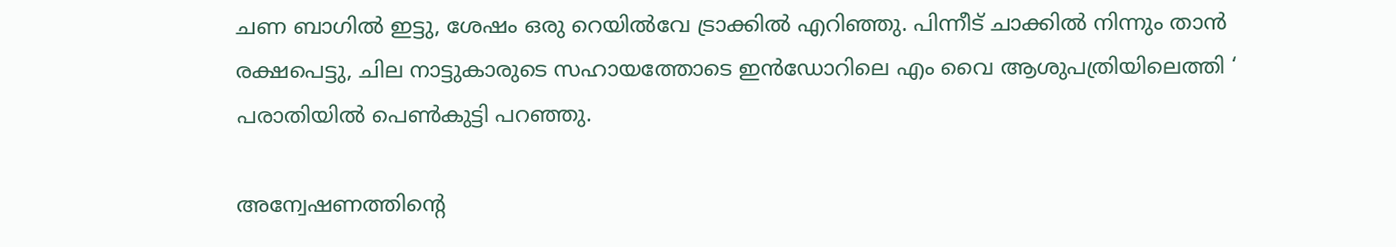ചണ ബാഗിൽ ഇട്ടു, ശേഷം ഒരു റെയിൽവേ ട്രാക്കിൽ എറിഞ്ഞു. പിന്നീട് ചാക്കിൽ നിന്നും താൻ രക്ഷപെട്ടു, ചില നാട്ടുകാരുടെ സഹായത്തോടെ ഇൻഡോറിലെ എം വൈ ആശുപത്രിയിലെത്തി ‘ പരാതിയിൽ പെൺകുട്ടി പറഞ്ഞു.

അന്വേഷണത്തിന്റെ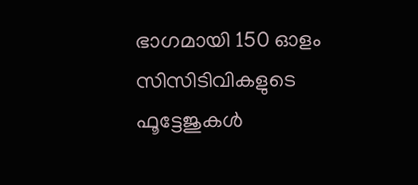ഭാഗമായി 150 ഓളം സിസിടിവികളുടെ ഫൂട്ടേജുകൾ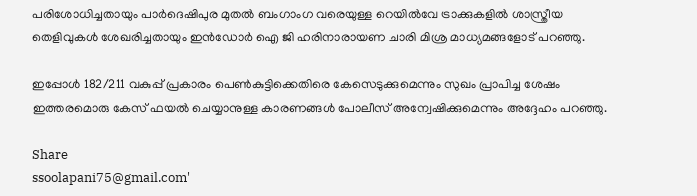പരിശോധിച്ചതായും പാർദെഷിപുര മുതൽ ബംഗാംഗ വരെയുള്ള റെയിൽ‌വേ ട്രാക്കുകളിൽ ശാസ്ത്രീയ തെളിവുകൾ ശേഖരിച്ചതായും ഇൻഡോർ ഐ ജി ഹരിനാരായണ ചാരി മിശ്ര മാധ്യമങ്ങളോട് പറഞ്ഞു.

ഇപ്പോൾ 182/211 വകുപ്പ് പ്രകാരം പെൺകുട്ടിക്കെതിരെ കേസെടുക്കുമെന്നും സുഖം പ്രാപിച്ച ശേഷം ഇത്തരമൊരു കേസ് ഫയൽ ചെയ്യാനുള്ള കാരണങ്ങൾ പോലീസ് അന്വേഷിക്കുമെന്നും അദ്ദേഹം പറഞ്ഞു.

Share
ssoolapani75@gmail.com'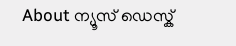About ന്യൂസ് ഡെസ്ക്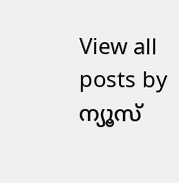View all posts by ന്യൂസ്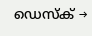ഡെസ്ക് →